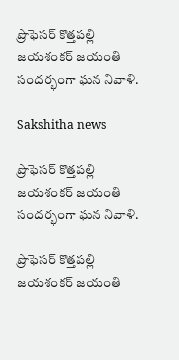ప్రొఫెసర్ కొత్తపల్లి జయశంకర్ జయంతి సందర్భంగా ఘన నివాళి.

Sakshitha news

ప్రొఫెసర్ కొత్తపల్లి జయశంకర్ జయంతి సందర్భంగా ఘన నివాళి.

ప్రొఫెసర్ కొత్తపల్లి జయశంకర్ జయంతి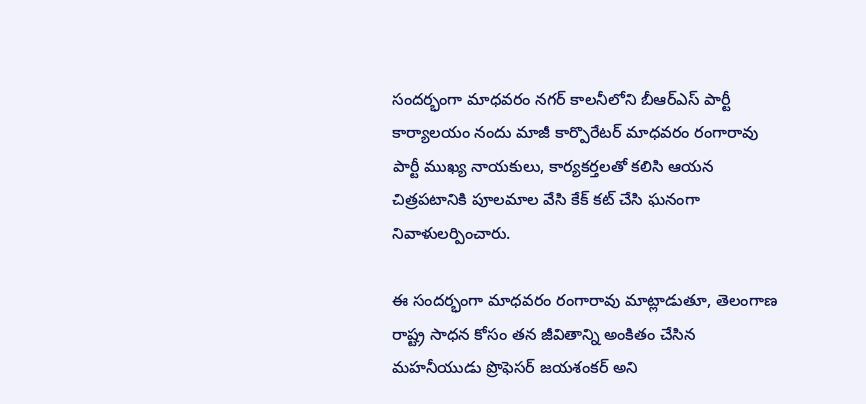సందర్భంగా మాధవరం నగర్ కాలనీలోని బీఆర్ఎస్ పార్టీ కార్యాలయం నందు మాజీ కార్పొరేటర్ మాధవరం రంగారావు పార్టీ ముఖ్య నాయకులు, కార్యకర్తలతో కలిసి ఆయన చిత్రపటానికి పూలమాల వేసి కేక్ కట్ చేసి ఘనంగా నివాళులర్పించారు.

ఈ సందర్భంగా మాధవరం రంగారావు మాట్లాడుతూ, తెలంగాణ రాష్ట్ర సాధన కోసం తన జీవితాన్ని అంకితం చేసిన మహనీయుడు ప్రొఫెసర్ జయశంకర్ అని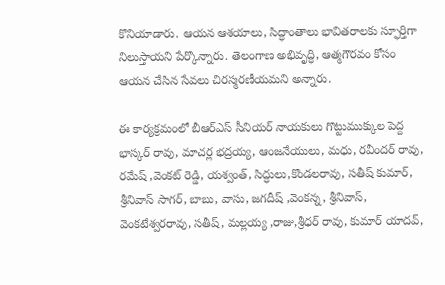కొనియాడారు. ఆయన ఆశయాలు, సిద్ధాంతాలు భావితరాలకు స్ఫూర్తిగా నిలుస్తాయని పేర్కొన్నారు. తెలంగాణ అభివృద్ధి, ఆత్మగౌరవం కోసం ఆయన చేసిన సేవలు చిరస్మరణీయమని అన్నారు.

ఈ కార్యక్రమంలో బీఆర్ఎస్ సీనియర్ నాయకులు గొట్టుముక్కుల పెద్ద భాస్కర్ రావు, మాచర్ల భద్రయ్య, ఆంజనేయులు, మధు, రవీందర్ రావు, రమేష్ ,వెంకట్ రెడ్డి, యశ్వంత్, సిద్ధులు,కొండలరావు, సతీష్ కుమార్, శ్రీనివాస్ సాగర్, బాబు, వాసు, జగదీష్ ,వెంకన్న, శ్రీనివాస్, వెంకటేశ్వరరావు, సతీష్, మల్లయ్య ,రాజు,శ్రీధర్ రావు, కుమార్ యాదవ్,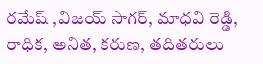రమేష్ ,విజయ్ సాగర్, మాధవి రెడ్డి, రాధిక, అనిత, కరుణ, తదితరులు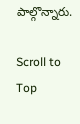పాల్గొన్నారు.

Scroll to Top